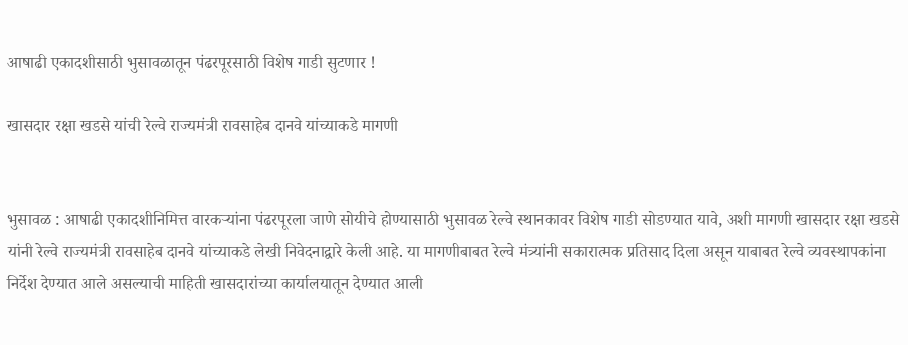आषाढी एकादशीसाठी भुसावळातून पंढरपूरसाठी विशेष गाडी सुटणार !

खासदार रक्षा खडसे यांची रेल्वे राज्यमंत्री रावसाहेब दानवे यांच्याकडे मागणी


भुसावळ : आषाढी एकादशीनिमित्त वारकर्‍यांना पंढरपूरला जाणे सोयीचे होण्यासाठी भुसावळ रेल्वे स्थानकावर विशेष गाडी सोडण्यात यावे, अशी मागणी खासदार रक्षा खडसे यांनी रेल्वे राज्यमंत्री रावसाहेब दानवे यांच्याकडे लेखी निवेदनाद्वारे केली आहे. या मागणीबाबत रेल्वे मंत्र्यांनी सकारात्मक प्रतिसाद दिला असून याबाबत रेल्वे व्यवस्थापकांना निर्देश देण्यात आले असल्याची माहिती खासदारांच्या कार्यालयातून देण्यात आली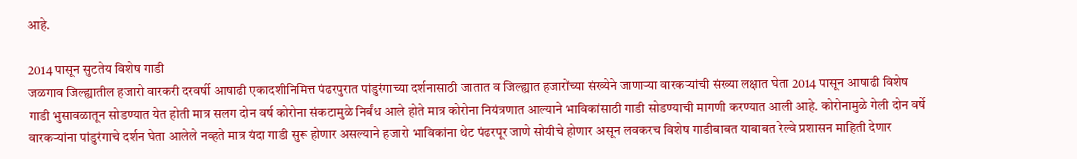आहे.

2014 पासून सुटतेय विशेष गाडी
जळगाव जिल्ह्यातील हजारो वारकरी दरवर्षी आषाढी एकादशीनिमित्त पंढरपुरात पांडुरंगाच्या दर्शनासाठी जातात व जिल्ह्यात हजारोंच्या संख्येने जाणार्‍या वारकर्‍यांची संख्या लक्षात घेता 2014 पासून आषाढी विशेष गाडी भुसावळातून सोडण्यात येत होती मात्र सलग दोन वर्ष कोरोना संकटामुळे निर्बंध आले होते मात्र कोरोना नियंत्रणात आल्याने भाविकांसाठी गाडी सोडण्याची मागणी करण्यात आली आहे. कोरोनामुळे गेली दोन वर्षे वारकर्‍यांना पांडुरंगाचे दर्शन घेता आलेले नव्हते मात्र यंदा गाडी सुरू होणार असल्याने हजारो भाविकांना थेट पंढरपूर जाणे सोयीचे होणार असून लवकरच विशेष गाडीबाबत याबाबत रेल्वे प्रशासन माहिती देणार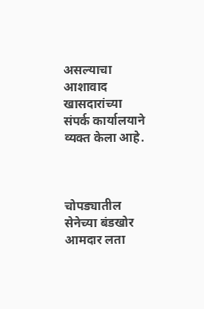असल्याचा आशावाद खासदारांच्या संपर्क कार्यालयाने व्यक्त केला आहे.



चोपड्यातील सेनेच्या बंडखोर आमदार लता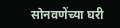सोनवणेंच्या घरी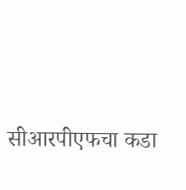सीआरपीएफचा कडा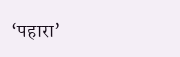‘पहारा’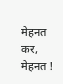मेहनत कर, मेहनत !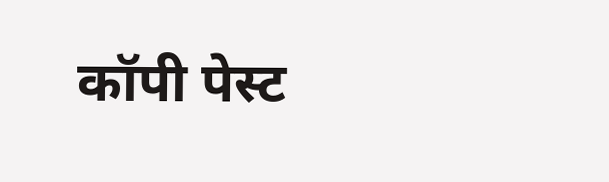कॉपी पेस्ट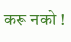करू नको !